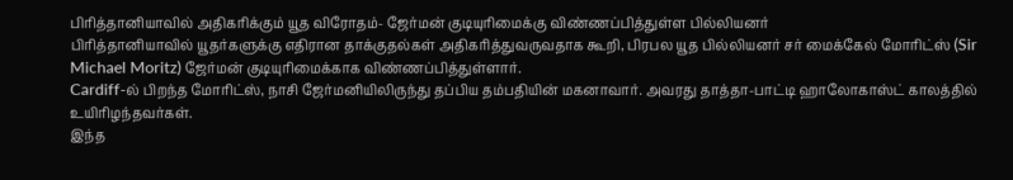பிரித்தானியாவில் அதிகரிக்கும் யூத விரோதம்- ஜேர்மன் குடியுரிமைக்கு விண்ணப்பித்துள்ள பில்லியனர்
பிரித்தானியாவில் யூதர்களுக்கு எதிரான தாக்குதல்கள் அதிகரித்துவருவதாக கூறி, பிரபல யூத பில்லியனர் சர் மைக்கேல் மோரிட்ஸ் (Sir Michael Moritz) ஜேர்மன் குடியுரிமைக்காக விண்ணப்பித்துள்ளார்.
Cardiff-ல் பிறந்த மோரிட்ஸ், நாசி ஜேர்மனியிலிருந்து தப்பிய தம்பதியின் மகனாவார். அவரது தாத்தா-பாட்டி ஹாலோகாஸ்ட் காலத்தில் உயிரிழந்தவர்கள்.
இந்த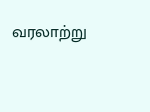வரலாற்று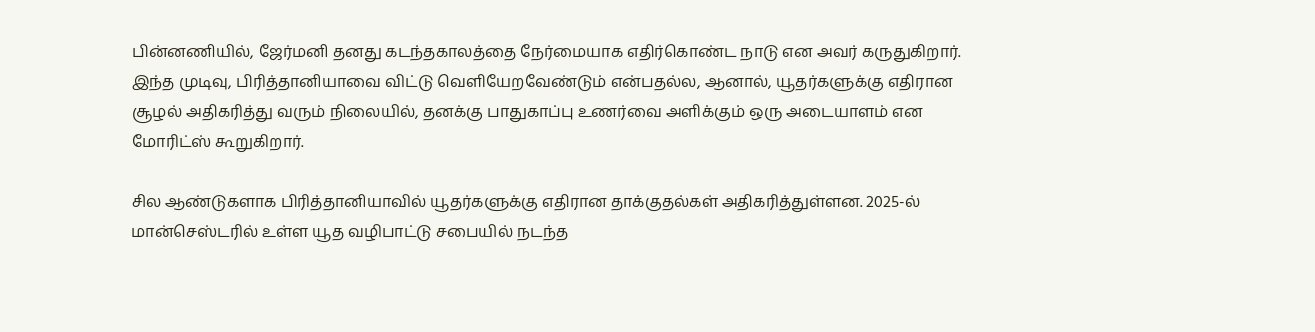பின்னணியில், ஜேர்மனி தனது கடந்தகாலத்தை நேர்மையாக எதிர்கொண்ட நாடு என அவர் கருதுகிறார்.
இந்த முடிவு, பிரித்தானியாவை விட்டு வெளியேறவேண்டும் என்பதல்ல, ஆனால், யூதர்களுக்கு எதிரான சூழல் அதிகரித்து வரும் நிலையில், தனக்கு பாதுகாப்பு உணர்வை அளிக்கும் ஒரு அடையாளம் என மோரிட்ஸ் கூறுகிறார்.

சில ஆண்டுகளாக பிரித்தானியாவில் யூதர்களுக்கு எதிரான தாக்குதல்கள் அதிகரித்துள்ளன. 2025-ல் மான்செஸ்டரில் உள்ள யூத வழிபாட்டு சபையில் நடந்த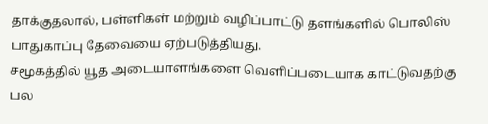தாக்குதலால், பள்ளிகள் மற்றும் வழிப்பாட்டு தளங்களில் பொலிஸ் பாதுகாப்பு தேவையை ஏற்படுத்தியது.
சமூகத்தில் யூத அடையாளங்களை வெளிப்படையாக காட்டுவதற்கு பல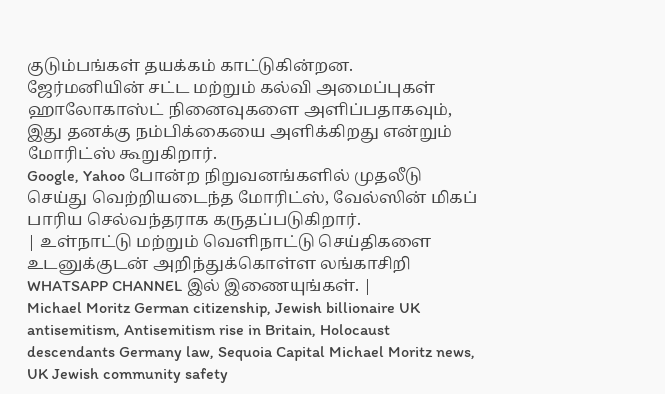குடும்பங்கள் தயக்கம் காட்டுகின்றன.
ஜேர்மனியின் சட்ட மற்றும் கல்வி அமைப்புகள் ஹாலோகாஸ்ட் நினைவுகளை அளிப்பதாகவும், இது தனக்கு நம்பிக்கையை அளிக்கிறது என்றும் மோரிட்ஸ் கூறுகிறார்.
Google, Yahoo போன்ற நிறுவனங்களில் முதலீடு செய்து வெற்றியடைந்த மோரிட்ஸ், வேல்ஸின் மிகப் பாரிய செல்வந்தராக கருதப்படுகிறார்.
| உள்நாட்டு மற்றும் வெளிநாட்டு செய்திகளை உடனுக்குடன் அறிந்துக்கொள்ள லங்காசிறி WHATSAPP CHANNEL இல் இணையுங்கள். |
Michael Moritz German citizenship, Jewish billionaire UK antisemitism, Antisemitism rise in Britain, Holocaust descendants Germany law, Sequoia Capital Michael Moritz news, UK Jewish community safety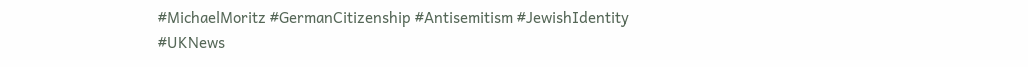#MichaelMoritz #GermanCitizenship #Antisemitism #JewishIdentity #UKNews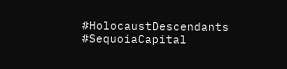#HolocaustDescendants #SequoiaCapital